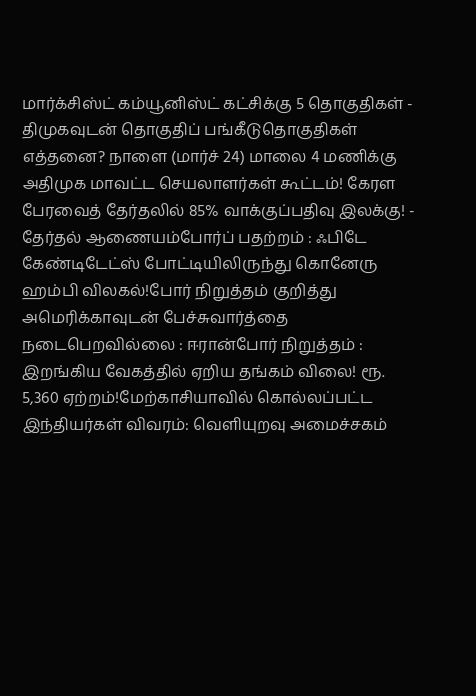மார்க்சிஸ்ட் கம்யூனிஸ்ட் கட்சிக்கு 5 தொகுதிகள் - திமுகவுடன் தொகுதிப் பங்கீடுதொகுதிகள் எத்தனை? நாளை (மார்ச் 24) மாலை 4 மணிக்கு அதிமுக மாவட்ட செயலாளர்கள் கூட்டம்! கேரள பேரவைத் தேர்தலில் 85% வாக்குப்பதிவு இலக்கு! - தேர்தல் ஆணையம்போர்ப் பதற்றம் : ஃபிடே கேண்டிடேட்ஸ் போட்டியிலிருந்து கொனேரு ஹம்பி விலகல்!போர் நிறுத்தம் குறித்து அமெரிக்காவுடன் பேச்சுவார்த்தை நடைபெறவில்லை : ஈரான்போர் நிறுத்தம் : இறங்கிய வேகத்தில் ஏறிய தங்கம் விலை! ரூ. 5,360 ஏற்றம்!மேற்காசியாவில் கொல்லப்பட்ட இந்தியர்கள் விவரம்: வெளியுறவு அமைச்சகம்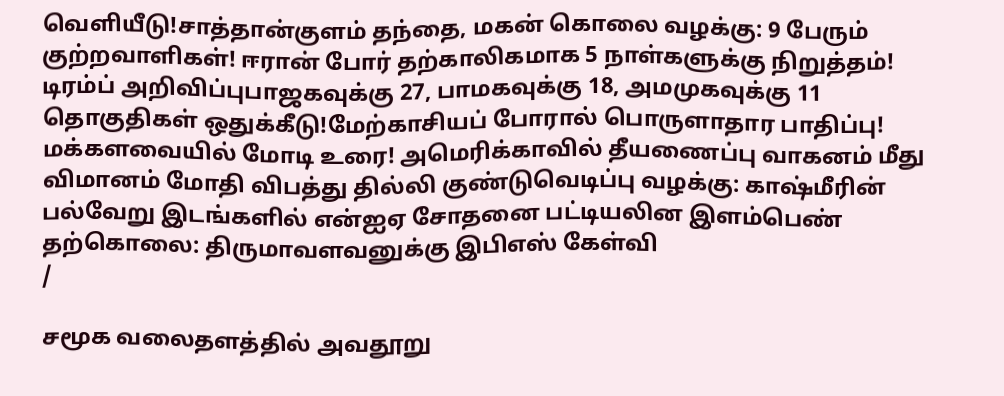வெளியீடு!சாத்தான்குளம் தந்தை, மகன் கொலை வழக்கு: 9 பேரும் குற்றவாளிகள்! ஈரான் போர் தற்காலிகமாக 5 நாள்களுக்கு நிறுத்தம்! டிரம்ப் அறிவிப்புபாஜகவுக்கு 27, பாமகவுக்கு 18, அமமுகவுக்கு 11 தொகுதிகள் ஒதுக்கீடு!மேற்காசியப் போரால் பொருளாதார பாதிப்பு! மக்களவையில் மோடி உரை! அமெரிக்காவில் தீயணைப்பு வாகனம் மீது விமானம் மோதி விபத்து தில்லி குண்டுவெடிப்பு வழக்கு: காஷ்மீரின் பல்வேறு இடங்களில் என்ஐஏ சோதனை பட்டியலின இளம்பெண் தற்கொலை: திருமாவளவனுக்கு இபிஎஸ் கேள்வி
/

சமூக வலைதளத்தில் அவதூறு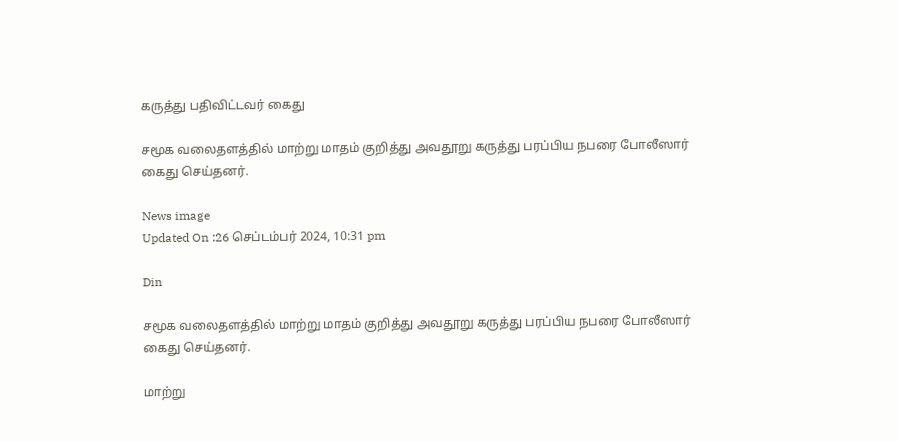கருத்து பதிவிட்டவர் கைது

சமூக வலைதளத்தில் மாற்று மாதம் குறித்து அவதூறு கருத்து பரப்பிய நபரை போலீஸார் கைது செய்தனர்.

News image
Updated On :26 செப்டம்பர் 2024, 10:31 pm

Din

சமூக வலைதளத்தில் மாற்று மாதம் குறித்து அவதூறு கருத்து பரப்பிய நபரை போலீஸார் கைது செய்தனர்.

மாற்று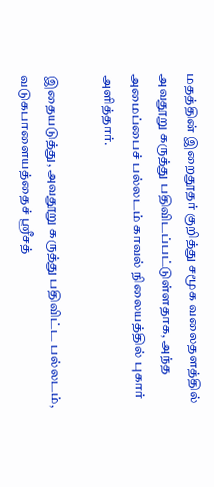மதத்தின் இறைதூதர் குறித்து சமூக வலைதளத்தில் அவதூறு கருத்து பதிவிடப்பட்டுள்ளதாக, அந்த அமைப்பைச் பல்லடம் காவல் நிலையத்தில் புகார் அளித்தார்.

இதையடுத்து, அவதூறு கருத்து பதிவிட்ட பல்லடம், வடுகபாளையத்தைச் ஸ்ரீசத்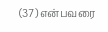(37) என்பவரை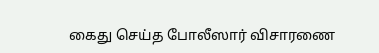கைது செய்த போலீஸார் விசாரணை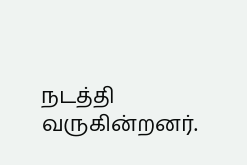நடத்தி வருகின்றனர்.